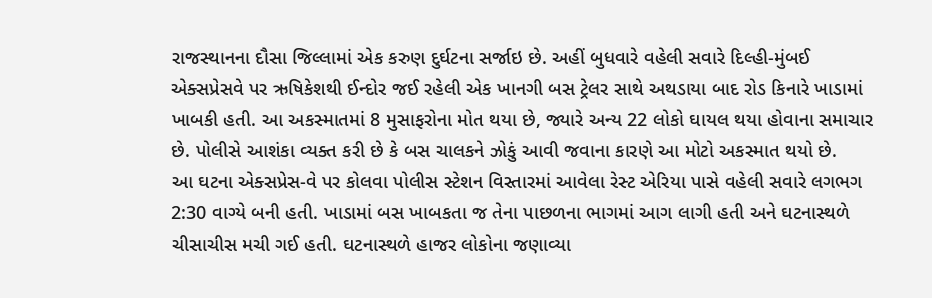રાજસ્થાનના દૌસા જિલ્લામાં એક કરુણ દુર્ઘટના સર્જાઇ છે. અહીં બુધવારે વહેલી સવારે દિલ્હી-મુંબઈ એક્સપ્રેસવે પર ઋષિકેશથી ઈન્દોર જઈ રહેલી એક ખાનગી બસ ટ્રેલર સાથે અથડાયા બાદ રોડ કિનારે ખાડામાં ખાબકી હતી. આ અકસ્માતમાં 8 મુસાફરોના મોત થયા છે, જ્યારે અન્ય 22 લોકો ઘાયલ થયા હોવાના સમાચાર છે. પોલીસે આશંકા વ્યક્ત કરી છે કે બસ ચાલકને ઝોકું આવી જવાના કારણે આ મોટો અકસ્માત થયો છે.
આ ઘટના એક્સપ્રેસ-વે પર કોલવા પોલીસ સ્ટેશન વિસ્તારમાં આવેલા રેસ્ટ એરિયા પાસે વહેલી સવારે લગભગ 2:30 વાગ્યે બની હતી. ખાડામાં બસ ખાબકતા જ તેના પાછળના ભાગમાં આગ લાગી હતી અને ઘટનાસ્થળે ચીસાચીસ મચી ગઈ હતી. ઘટનાસ્થળે હાજર લોકોના જણાવ્યા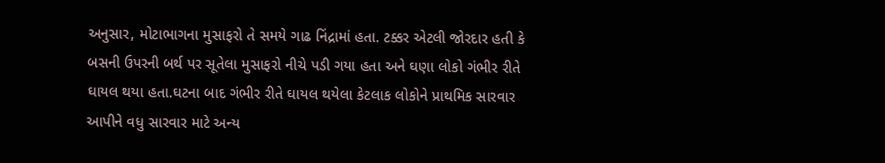અનુસાર, મોટાભાગના મુસાફરો તે સમયે ગાઢ નિંદ્રામાં હતા. ટક્કર એટલી જોરદાર હતી કે બસની ઉપરની બર્થ પર સૂતેલા મુસાફરો નીચે પડી ગયા હતા અને ઘણા લોકો ગંભીર રીતે ઘાયલ થયા હતા.ઘટના બાદ ગંભીર રીતે ઘાયલ થયેલા કેટલાક લોકોને પ્રાથમિક સારવાર આપીને વધુ સારવાર માટે અન્ય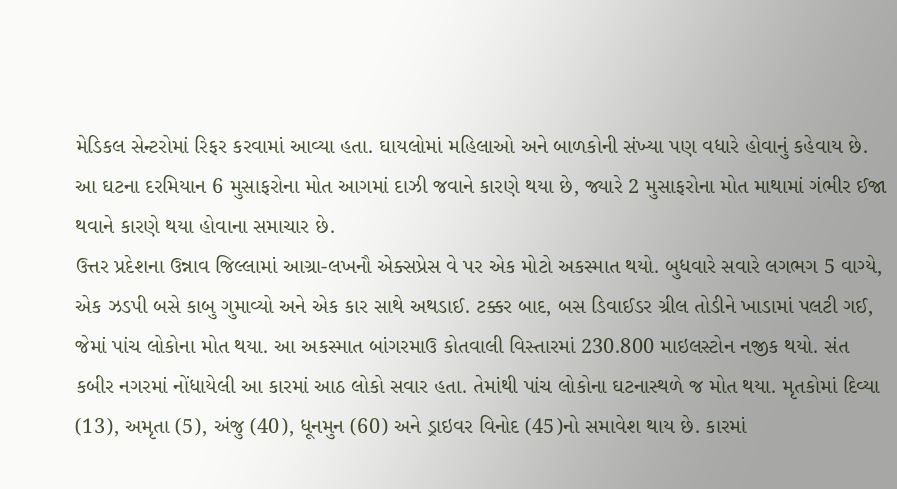મેડિકલ સેન્ટરોમાં રિફર કરવામાં આવ્યા હતા. ઘાયલોમાં મહિલાઓ અને બાળકોની સંખ્યા પણ વધારે હોવાનું કહેવાય છે. આ ઘટના દરમિયાન 6 મુસાફરોના મોત આગમાં દાઝી જવાને કારણે થયા છે, જ્યારે 2 મુસાફરોના મોત માથામાં ગંભીર ઈજા થવાને કારણે થયા હોવાના સમાચાર છે.
ઉત્તર પ્રદેશના ઉન્નાવ જિલ્લામાં આગ્રા-લખનૌ એક્સપ્રેસ વે પર એક મોટો અકસ્માત થયો. બુધવારે સવારે લગભગ 5 વાગ્યે, એક ઝડપી બસે કાબુ ગુમાવ્યો અને એક કાર સાથે અથડાઈ. ટક્કર બાદ, બસ ડિવાઈડર ગ્રીલ તોડીને ખાડામાં પલટી ગઈ, જેમાં પાંચ લોકોના મોત થયા. આ અકસ્માત બાંગરમાઉ કોતવાલી વિસ્તારમાં 230.800 માઇલસ્ટોન નજીક થયો. સંત કબીર નગરમાં નોંધાયેલી આ કારમાં આઠ લોકો સવાર હતા. તેમાંથી પાંચ લોકોના ઘટનાસ્થળે જ મોત થયા. મૃતકોમાં દિવ્યા (13), અમૃતા (5), અંજુ (40), ધૂનમુન (60) અને ડ્રાઇવર વિનોદ (45)નો સમાવેશ થાય છે. કારમાં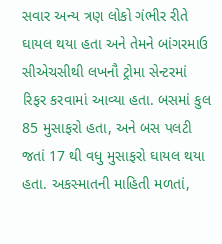સવાર અન્ય ત્રણ લોકો ગંભીર રીતે ઘાયલ થયા હતા અને તેમને બાંગરમાઉ સીએચસીથી લખનૌ ટ્રોમા સેન્ટરમાં રિફર કરવામાં આવ્યા હતા. બસમાં કુલ 85 મુસાફરો હતા, અને બસ પલટી જતાં 17 થી વધુ મુસાફરો ઘાયલ થયા હતા. અકસ્માતની માહિતી મળતાં,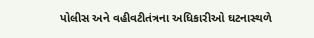પોલીસ અને વહીવટીતંત્રના અધિકારીઓ ઘટનાસ્થળે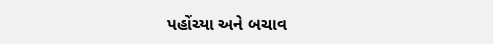પહોંચ્યા અને બચાવ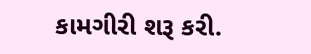કામગીરી શરૂ કરી.